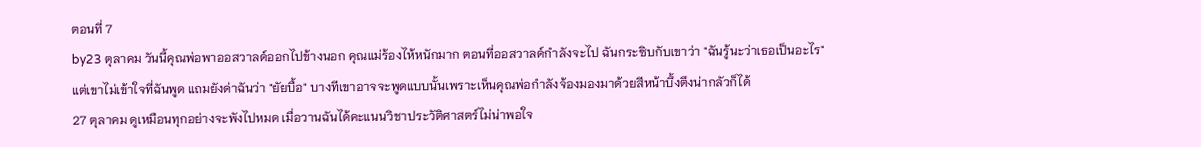ตอนที่ 7
by23 ตุลาคม วันนี้คุณพ่อพาออสวาลด์ออกไปข้างนอก คุณแม่ร้องไห้หนักมาก ตอนที่ออสวาลด์กำลังจะไป ฉันกระซิบกับเขาว่า "ฉันรู้นะว่าเธอเป็นอะไร" แต่เขาไม่เข้าใจที่ฉันพูด แถมยังด่าฉันว่า "ยัยบื้อ" บางทีเขาอาจจะพูดแบบนั้นเพราะเห็นคุณพ่อกำลังจ้องมองมาด้วยสีหน้าบึ้งตึงน่ากลัวก็ได้
27 ตุลาคม ดูเหมือนทุกอย่างจะพังไปหมด เมื่อวานฉันได้คะแนนวิชาประวัติศาสตร์ไม่น่าพอใจ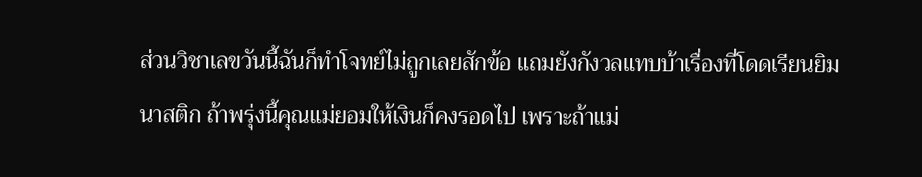ส่วนวิชาเลขวันนี้ฉันก็ทำโจทย์ไม่ถูกเลยสักข้อ แถมยังกังวลแทบบ้าเรื่องที่โดดเรียนยิมนาสติก ถ้าพรุ่งนี้คุณแม่ยอมให้เงินก็คงรอดไป เพราะถ้าแม่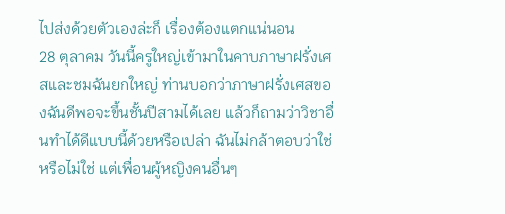ไปส่งด้วยตัวเองล่ะก็ เรื่องต้องแตกแน่นอน
28 ตุลาคม วันนี้ครูใหญ่เข้ามาในคาบภาษาฝรั่งเศสและชมฉันยกใหญ่ ท่านบอกว่าภาษาฝรั่งเศสของฉันดีพอจะขึ้นชั้นปีสามได้เลย แล้วก็ถามว่าวิชาอื่นทำได้ดีแบบนี้ด้วยหรือเปล่า ฉันไม่กล้าตอบว่าใช่หรือไม่ใช่ แต่เพื่อนผู้หญิงคนอื่นๆ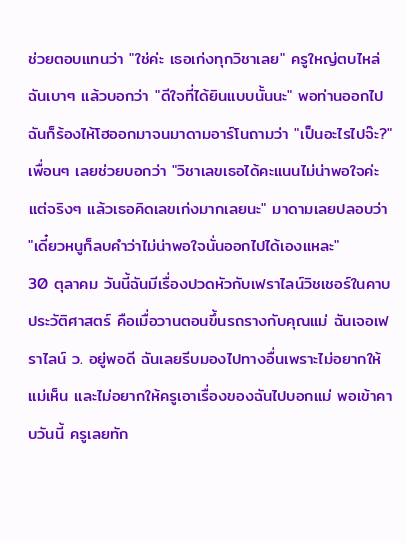ช่วยตอบแทนว่า "ใช่ค่ะ เธอเก่งทุกวิชาเลย" ครูใหญ่ตบไหล่ฉันเบาๆ แล้วบอกว่า "ดีใจที่ได้ยินแบบนั้นนะ" พอท่านออกไป ฉันก็ร้องไห้โฮออกมาจนมาดามอาร์โนถามว่า "เป็นอะไรไปจ๊ะ?" เพื่อนๆ เลยช่วยบอกว่า "วิชาเลขเธอได้คะแนนไม่น่าพอใจค่ะ แต่จริงๆ แล้วเธอคิดเลขเก่งมากเลยนะ" มาดามเลยปลอบว่า "เดี๋ยวหนูก็ลบคำว่าไม่น่าพอใจนั่นออกไปได้เองแหละ"
30 ตุลาคม วันนี้ฉันมีเรื่องปวดหัวกับเฟราไลน์วิชเชอร์ในคาบประวัติศาสตร์ คือเมื่อวานตอนขึ้นรถรางกับคุณแม่ ฉันเจอเฟราไลน์ ว. อยู่พอดี ฉันเลยรีบมองไปทางอื่นเพราะไม่อยากให้แม่เห็น และไม่อยากให้ครูเอาเรื่องของฉันไปบอกแม่ พอเข้าคาบวันนี้ ครูเลยทัก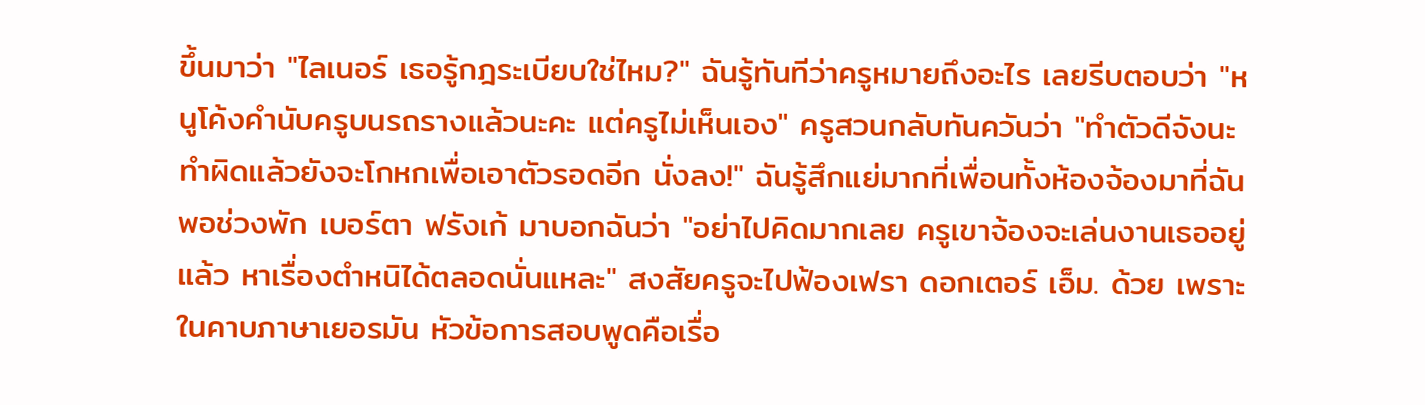ขึ้นมาว่า "ไลเนอร์ เธอรู้กฎระเบียบใช่ไหม?" ฉันรู้ทันทีว่าครูหมายถึงอะไร เลยรีบตอบว่า "หนูโค้งคำนับครูบนรถรางแล้วนะคะ แต่ครูไม่เห็นเอง" ครูสวนกลับทันควันว่า "ทำตัวดีจังนะ ทำผิดแล้วยังจะโกหกเพื่อเอาตัวรอดอีก นั่งลง!" ฉันรู้สึกแย่มากที่เพื่อนทั้งห้องจ้องมาที่ฉัน พอช่วงพัก เบอร์ตา ฟรังเก้ มาบอกฉันว่า "อย่าไปคิดมากเลย ครูเขาจ้องจะเล่นงานเธออยู่แล้ว หาเรื่องตำหนิได้ตลอดนั่นแหละ" สงสัยครูจะไปฟ้องเฟรา ดอกเตอร์ เอ็ม. ด้วย เพราะในคาบภาษาเยอรมัน หัวข้อการสอบพูดคือเรื่อ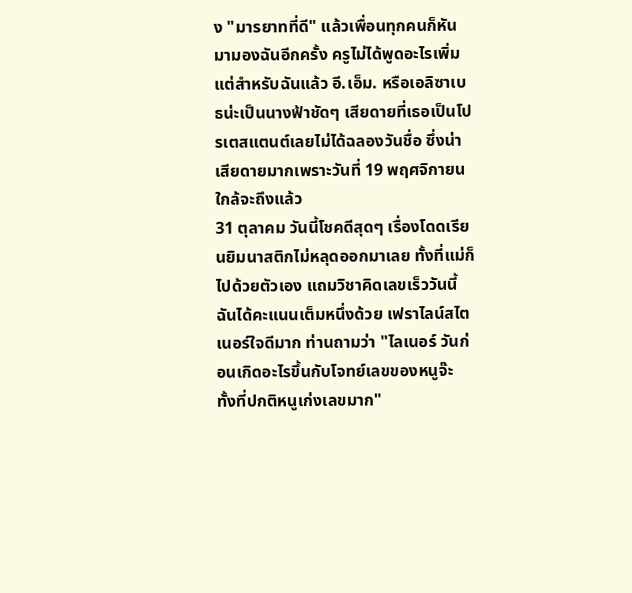ง "มารยาทที่ดี" แล้วเพื่อนทุกคนก็หันมามองฉันอีกครั้ง ครูไม่ได้พูดอะไรเพิ่ม แต่สำหรับฉันแล้ว อี.เอ็ม. หรือเอลิซาเบธน่ะเป็นนางฟ้าชัดๆ เสียดายที่เธอเป็นโปรเตสแตนต์เลยไม่ได้ฉลองวันชื่อ ซึ่งน่าเสียดายมากเพราะวันที่ 19 พฤศจิกายนใกล้จะถึงแล้ว
31 ตุลาคม วันนี้โชคดีสุดๆ เรื่องโดดเรียนยิมนาสติกไม่หลุดออกมาเลย ทั้งที่แม่ก็ไปด้วยตัวเอง แถมวิชาคิดเลขเร็ววันนี้ฉันได้คะแนนเต็มหนึ่งด้วย เฟราไลน์สไตเนอร์ใจดีมาก ท่านถามว่า "ไลเนอร์ วันก่อนเกิดอะไรขึ้นกับโจทย์เลขของหนูจ๊ะ ทั้งที่ปกติหนูเก่งเลขมาก"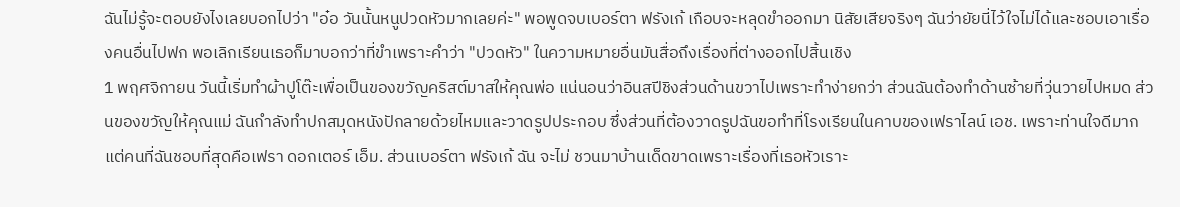ฉันไม่รู้จะตอบยังไงเลยบอกไปว่า "อ๋อ วันนั้นหนูปวดหัวมากเลยค่ะ" พอพูดจบเบอร์ตา ฟรังเก้ เกือบจะหลุดขำออกมา นิสัยเสียจริงๆ ฉันว่ายัยนี่ไว้ใจไม่ได้และชอบเอาเรื่องคนอื่นไปฟก พอเลิกเรียนเธอก็มาบอกว่าที่ขำเพราะคำว่า "ปวดหัว" ในความหมายอื่นมันสื่อถึงเรื่องที่ต่างออกไปสิ้นเชิง
1 พฤศจิกายน วันนี้เริ่มทำผ้าปูโต๊ะเพื่อเป็นของขวัญคริสต์มาสให้คุณพ่อ แน่นอนว่าอินสปีชิงส่วนด้านขวาไปเพราะทำง่ายกว่า ส่วนฉันต้องทำด้านซ้ายที่วุ่นวายไปหมด ส่วนของขวัญให้คุณแม่ ฉันกำลังทำปกสมุดหนังปักลายด้วยไหมและวาดรูปประกอบ ซึ่งส่วนที่ต้องวาดรูปฉันขอทำที่โรงเรียนในคาบของเฟราไลน์ เอช. เพราะท่านใจดีมาก แต่คนที่ฉันชอบที่สุดคือเฟรา ดอกเตอร์ เอ็ม. ส่วนเบอร์ตา ฟรังเก้ ฉัน จะไม่ ชวนมาบ้านเด็ดขาดเพราะเรื่องที่เธอหัวเราะ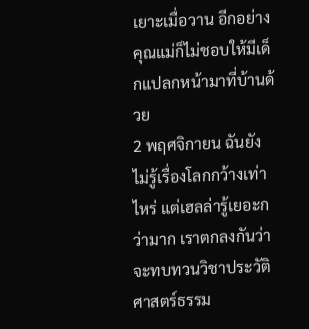เยาะเมื่อวาน อีกอย่างคุณแม่ก็ไม่ชอบให้มีเด็กแปลกหน้ามาที่บ้านด้วย
2 พฤศจิกายน ฉันยังไม่รู้เรื่องโลกกว้างเท่าไหร่ แต่เฮลล่ารู้เยอะกว่ามาก เราตกลงกันว่าจะทบทวนวิชาประวัติศาสตร์ธรรม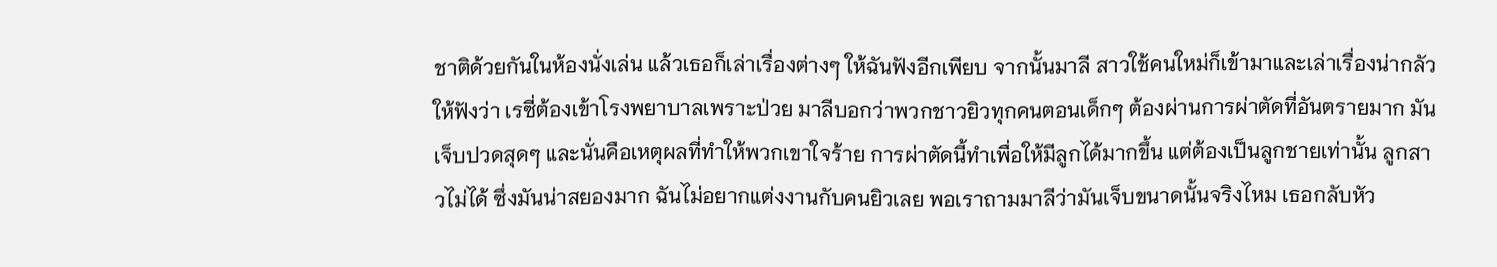ชาติด้วยกันในห้องนั่งเล่น แล้วเธอก็เล่าเรื่องต่างๆ ให้ฉันฟังอีกเพียบ จากนั้นมาลี สาวใช้คนใหม่ก็เข้ามาและเล่าเรื่องน่ากลัวให้ฟังว่า เรซี่ต้องเข้าโรงพยาบาลเพราะป่วย มาลีบอกว่าพวกชาวยิวทุกคนตอนเด็กๆ ต้องผ่านการผ่าตัดที่อันตรายมาก มันเจ็บปวดสุดๆ และนั่นคือเหตุผลที่ทำให้พวกเขาใจร้าย การผ่าตัดนี้ทำเพื่อให้มีลูกได้มากขึ้น แต่ต้องเป็นลูกชายเท่านั้น ลูกสาวไม่ได้ ซึ่งมันน่าสยองมาก ฉันไม่อยากแต่งงานกับคนยิวเลย พอเราถามมาลีว่ามันเจ็บขนาดนั้นจริงไหม เธอกลับหัว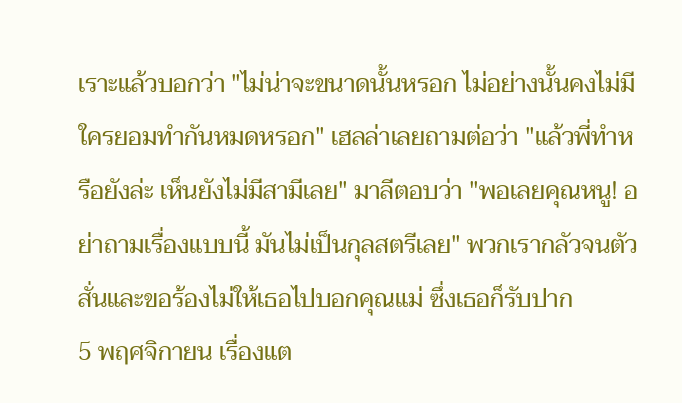เราะแล้วบอกว่า "ไม่น่าจะขนาดนั้นหรอก ไม่อย่างนั้นคงไม่มีใครยอมทำกันหมดหรอก" เฮลล่าเลยถามต่อว่า "แล้วพี่ทำหรือยังล่ะ เห็นยังไม่มีสามีเลย" มาลีตอบว่า "พอเลยคุณหนู! อย่าถามเรื่องแบบนี้ มันไม่เป็นกุลสตรีเลย" พวกเรากลัวจนตัวสั่นและขอร้องไม่ให้เธอไปบอกคุณแม่ ซึ่งเธอก็รับปาก
5 พฤศจิกายน เรื่องแต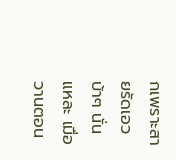กเพราะสายรัดเอวบ้าๆ นั่นแหละ เมื่อวานตอน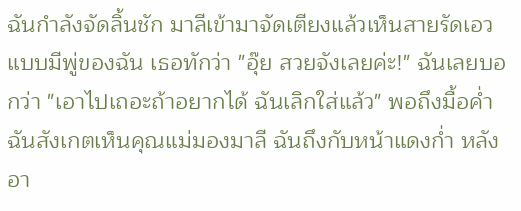ฉันกำลังจัดลิ้นชัก มาลีเข้ามาจัดเตียงแล้วเห็นสายรัดเอวแบบมีพู่ของฉัน เธอทักว่า "อุ๊ย สวยจังเลยค่ะ!" ฉันเลยบอกว่า "เอาไปเถอะถ้าอยากได้ ฉันเลิกใส่แล้ว" พอถึงมื้อค่ำ ฉันสังเกตเห็นคุณแม่มองมาลี ฉันถึงกับหน้าแดงก่ำ หลังอา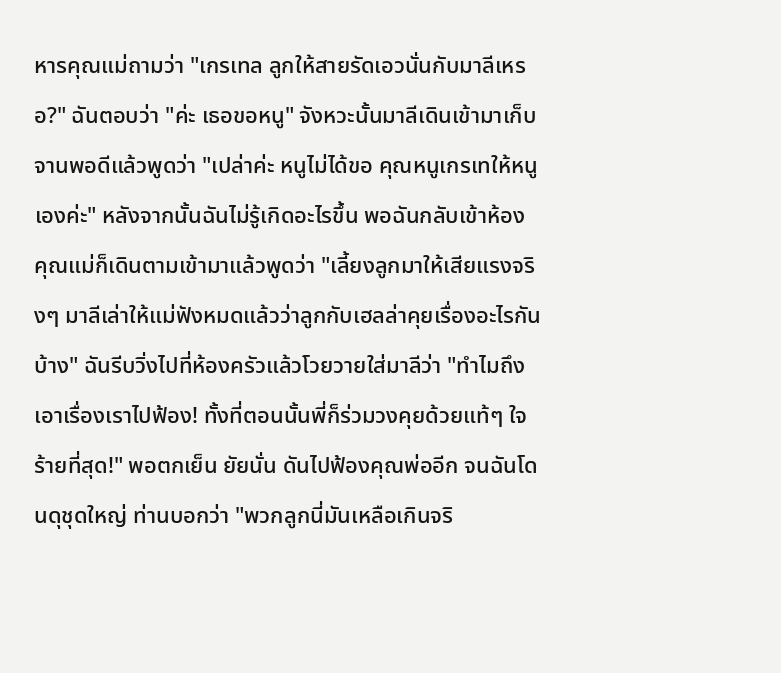หารคุณแม่ถามว่า "เกรเทล ลูกให้สายรัดเอวนั่นกับมาลีเหรอ?" ฉันตอบว่า "ค่ะ เธอขอหนู" จังหวะนั้นมาลีเดินเข้ามาเก็บจานพอดีแล้วพูดว่า "เปล่าค่ะ หนูไม่ได้ขอ คุณหนูเกรเทให้หนูเองค่ะ" หลังจากนั้นฉันไม่รู้เกิดอะไรขึ้น พอฉันกลับเข้าห้อง คุณแม่ก็เดินตามเข้ามาแล้วพูดว่า "เลี้ยงลูกมาให้เสียแรงจริงๆ มาลีเล่าให้แม่ฟังหมดแล้วว่าลูกกับเฮลล่าคุยเรื่องอะไรกันบ้าง" ฉันรีบวิ่งไปที่ห้องครัวแล้วโวยวายใส่มาลีว่า "ทำไมถึงเอาเรื่องเราไปฟ้อง! ทั้งที่ตอนนั้นพี่ก็ร่วมวงคุยด้วยแท้ๆ ใจร้ายที่สุด!" พอตกเย็น ยัยนั่น ดันไปฟ้องคุณพ่ออีก จนฉันโดนดุชุดใหญ่ ท่านบอกว่า "พวกลูกนี่มันเหลือเกินจริ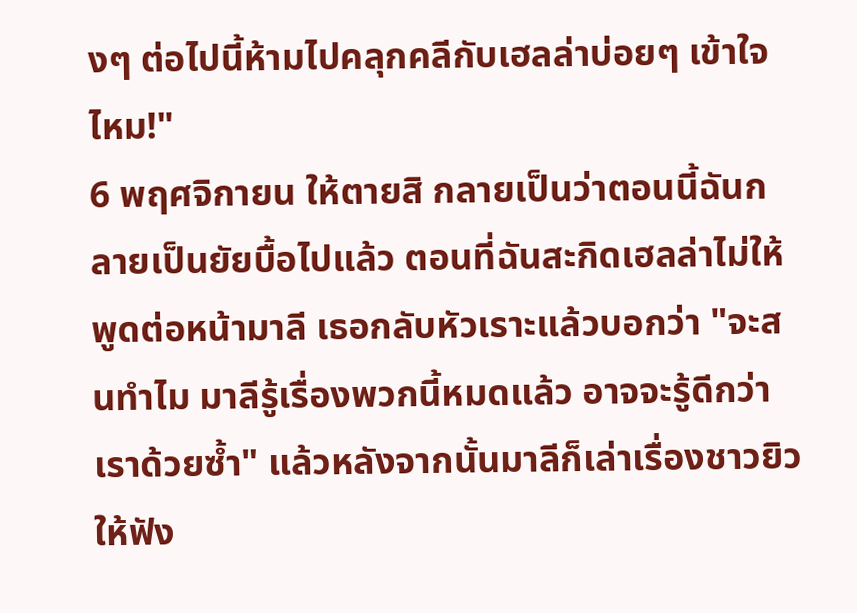งๆ ต่อไปนี้ห้ามไปคลุกคลีกับเฮลล่าบ่อยๆ เข้าใจไหม!"
6 พฤศจิกายน ให้ตายสิ กลายเป็นว่าตอนนี้ฉันกลายเป็นยัยบื้อไปแล้ว ตอนที่ฉันสะกิดเฮลล่าไม่ให้พูดต่อหน้ามาลี เธอกลับหัวเราะแล้วบอกว่า "จะสนทำไม มาลีรู้เรื่องพวกนี้หมดแล้ว อาจจะรู้ดีกว่าเราด้วยซ้ำ" แล้วหลังจากนั้นมาลีก็เล่าเรื่องชาวยิวให้ฟัง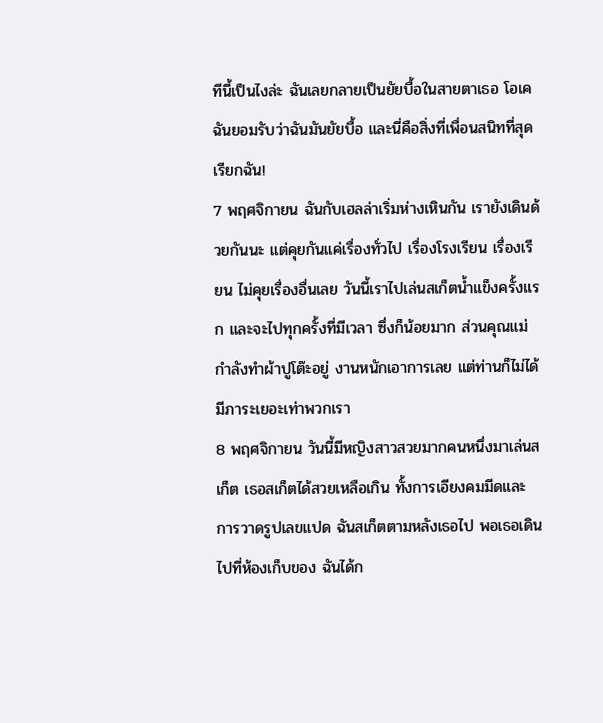ทีนี้เป็นไงล่ะ ฉันเลยกลายเป็นยัยบื้อในสายตาเธอ โอเค ฉันยอมรับว่าฉันมันยัยบื้อ และนี่คือสิ่งที่เพื่อนสนิทที่สุดเรียกฉัน!
7 พฤศจิกายน ฉันกับเฮลล่าเริ่มห่างเหินกัน เรายังเดินด้วยกันนะ แต่คุยกันแค่เรื่องทั่วไป เรื่องโรงเรียน เรื่องเรียน ไม่คุยเรื่องอื่นเลย วันนี้เราไปเล่นสเก็ตน้ำแข็งครั้งแรก และจะไปทุกครั้งที่มีเวลา ซึ่งก็น้อยมาก ส่วนคุณแม่กำลังทำผ้าปูโต๊ะอยู่ งานหนักเอาการเลย แต่ท่านก็ไม่ได้มีภาระเยอะเท่าพวกเรา
8 พฤศจิกายน วันนี้มีหญิงสาวสวยมากคนหนึ่งมาเล่นสเก็ต เธอสเก็ตได้สวยเหลือเกิน ทั้งการเอียงคมมีดและการวาดรูปเลขแปด ฉันสเก็ตตามหลังเธอไป พอเธอเดินไปที่ห้องเก็บของ ฉันได้ก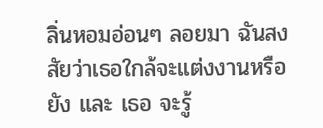ลิ่นหอมอ่อนๆ ลอยมา ฉันสงสัยว่าเธอใกล้จะแต่งงานหรือยัง และ เธอ จะรู้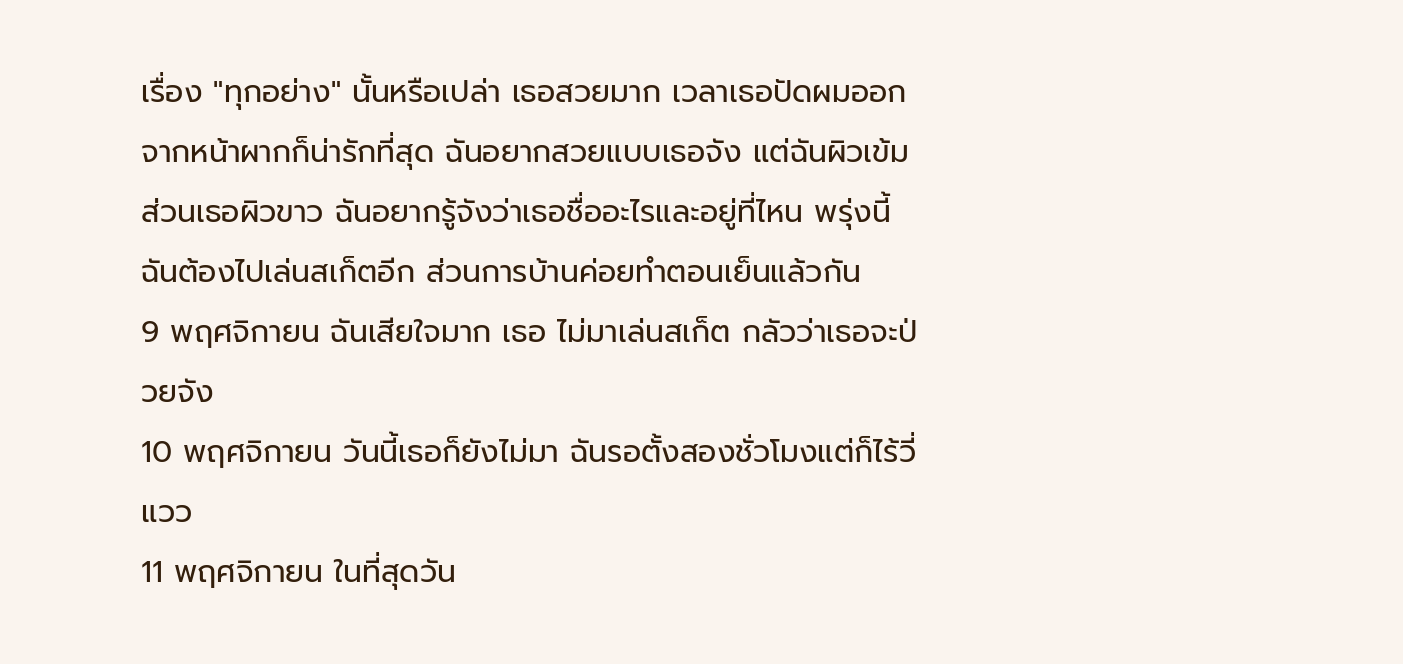เรื่อง "ทุกอย่าง" นั้นหรือเปล่า เธอสวยมาก เวลาเธอปัดผมออกจากหน้าผากก็น่ารักที่สุด ฉันอยากสวยแบบเธอจัง แต่ฉันผิวเข้มส่วนเธอผิวขาว ฉันอยากรู้จังว่าเธอชื่ออะไรและอยู่ที่ไหน พรุ่งนี้ฉันต้องไปเล่นสเก็ตอีก ส่วนการบ้านค่อยทำตอนเย็นแล้วกัน
9 พฤศจิกายน ฉันเสียใจมาก เธอ ไม่มาเล่นสเก็ต กลัวว่าเธอจะป่วยจัง
10 พฤศจิกายน วันนี้เธอก็ยังไม่มา ฉันรอตั้งสองชั่วโมงแต่ก็ไร้วี่แวว
11 พฤศจิกายน ในที่สุดวัน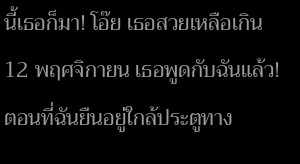นี้เธอก็มา! โอ๊ย เธอสวยเหลือเกิน
12 พฤศจิกายน เธอพูดกับฉันแล้ว! ตอนที่ฉันยืนอยู่ใกล้ประตูทาง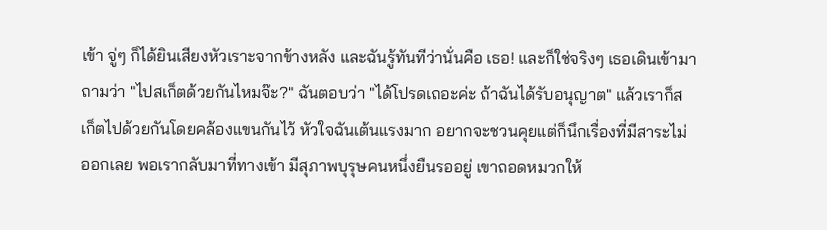เข้า จู่ๆ ก็ได้ยินเสียงหัวเราะจากข้างหลัง และฉันรู้ทันทีว่านั่นคือ เธอ! และก็ใช่จริงๆ เธอเดินเข้ามาถามว่า "ไปสเก็ตด้วยกันไหมจ๊ะ?" ฉันตอบว่า "ได้โปรดเถอะค่ะ ถ้าฉันได้รับอนุญาต" แล้วเราก็สเก็ตไปด้วยกันโดยคล้องแขนกันไว้ หัวใจฉันเต้นแรงมาก อยากจะชวนคุยแต่ก็นึกเรื่องที่มีสาระไม่ออกเลย พอเรากลับมาที่ทางเข้า มีสุภาพบุรุษคนหนึ่งยืนรออยู่ เขาถอดหมวกให้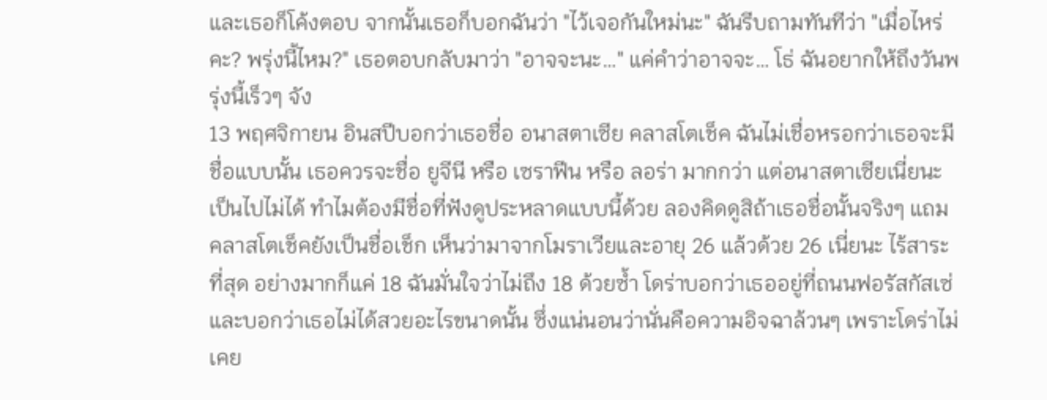และเธอก็โค้งตอบ จากนั้นเธอก็บอกฉันว่า "ไว้เจอกันใหม่นะ" ฉันรีบถามทันทีว่า "เมื่อไหร่คะ? พรุ่งนี้ไหม?" เธอตอบกลับมาว่า "อาจจะนะ…" แค่คำว่าอาจจะ… โธ่ ฉันอยากให้ถึงวันพรุ่งนี้เร็วๆ จัง
13 พฤศจิกายน อินสปีบอกว่าเธอชื่อ อนาสตาเซีย คลาสโตเช็ค ฉันไม่เชื่อหรอกว่าเธอจะมีชื่อแบบนั้น เธอควรจะชื่อ ยูจีนี หรือ เซราฟีน หรือ ลอร่า มากกว่า แต่อนาสตาเซียเนี่ยนะ เป็นไปไม่ได้ ทำไมต้องมีชื่อที่ฟังดูประหลาดแบบนี้ด้วย ลองคิดดูสิถ้าเธอชื่อนั้นจริงๆ แถมคลาสโตเช็คยังเป็นชื่อเช็ก เห็นว่ามาจากโมราเวียและอายุ 26 แล้วด้วย 26 เนี่ยนะ ไร้สาระที่สุด อย่างมากก็แค่ 18 ฉันมั่นใจว่าไม่ถึง 18 ด้วยซ้ำ โดร่าบอกว่าเธออยู่ที่ถนนฟอรัสกัสเซ่ และบอกว่าเธอไม่ได้สวยอะไรขนาดนั้น ซึ่งแน่นอนว่านั่นคือความอิจฉาล้วนๆ เพราะโดร่าไม่เคย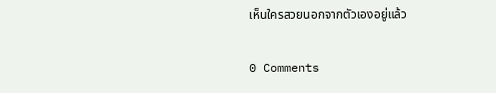เห็นใครสวยนอกจากตัวเองอยู่แล้ว

0 Comments